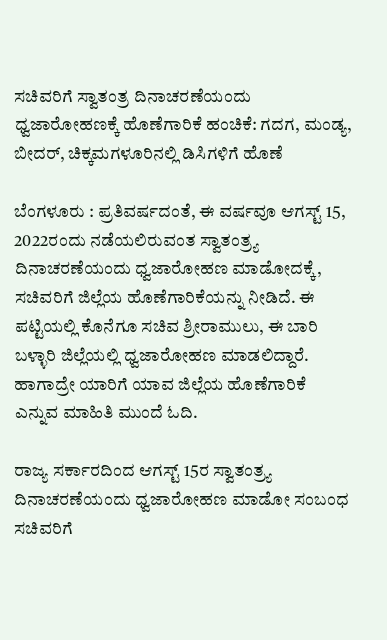ಸಚಿವರಿಗೆ ಸ್ವಾತಂತ್ರ ದಿನಾಚರಣೆಯಂದು ಧ್ವಜಾರೋಹಣಕ್ಕೆ ಹೊಣೆಗಾರಿಕೆ ಹಂಚಿಕೆ: ಗದಗ, ಮಂಡ್ಯ, ಬೀದರ್, ಚಿಕ್ಕಮಗಳೂರಿನಲ್ಲಿ ಡಿಸಿಗಳಿಗೆ ಹೊಣೆ

ಬೆಂಗಳೂರು : ಪ್ರತಿವರ್ಷದಂತೆ, ಈ ವರ್ಷವೂ ಆಗಸ್ಟ್ 15, 2022ರಂದು ನಡೆಯಲಿರುವಂತ ಸ್ವಾತಂತ್ರ್ಯ ದಿನಾಚರಣೆಯಂದು ಧ್ವಜಾರೋಹಣ ಮಾಡೋದಕ್ಕೆ, ಸಚಿವರಿಗೆ ಜಿಲ್ಲೆಯ ಹೊಣೆಗಾರಿಕೆಯನ್ನು ನೀಡಿದೆ. ಈ ಪಟ್ಟಿಯಲ್ಲಿ ಕೊನೆಗೂ ಸಚಿವ ಶ್ರೀರಾಮುಲು, ಈ ಬಾರಿ ಬಳ್ಳಾರಿ ಜಿಲ್ಲೆಯಲ್ಲಿ ಧ್ವಜಾರೋಹಣ ಮಾಡಲಿದ್ದಾರೆ. ಹಾಗಾದ್ರೇ ಯಾರಿಗೆ ಯಾವ ಜಿಲ್ಲೆಯ ಹೊಣೆಗಾರಿಕೆ ಎನ್ನುವ ಮಾಹಿತಿ ಮುಂದೆ ಓದಿ.

ರಾಜ್ಯ ಸರ್ಕಾರದಿಂದ ಆಗಸ್ಟ್ 15ರ ಸ್ವಾತಂತ್ರ್ಯ ದಿನಾಚರಣೆಯಂದು ಧ್ವಜಾರೋಹಣ ಮಾಡೋ ಸಂಬಂಧ ಸಚಿವರಿಗೆ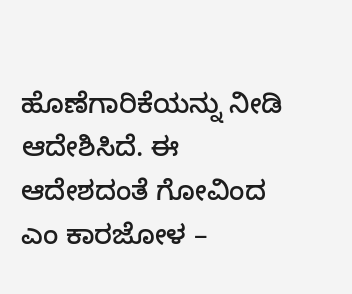ಹೊಣೆಗಾರಿಕೆಯನ್ನು ನೀಡಿ ಆದೇಶಿಸಿದೆ. ಈ ಆದೇಶದಂತೆ ಗೋವಿಂದ ಎಂ ಕಾರಜೋಳ –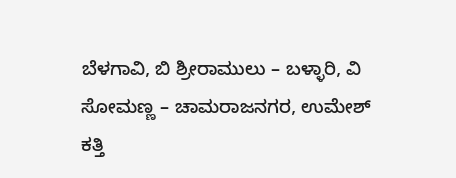ಬೆಳಗಾವಿ, ಬಿ ಶ್ರೀರಾಮುಲು – ಬಳ್ಳಾರಿ, ವಿ ಸೋಮಣ್ಣ – ಚಾಮರಾಜನಗರ, ಉಮೇಶ್ ಕತ್ತಿ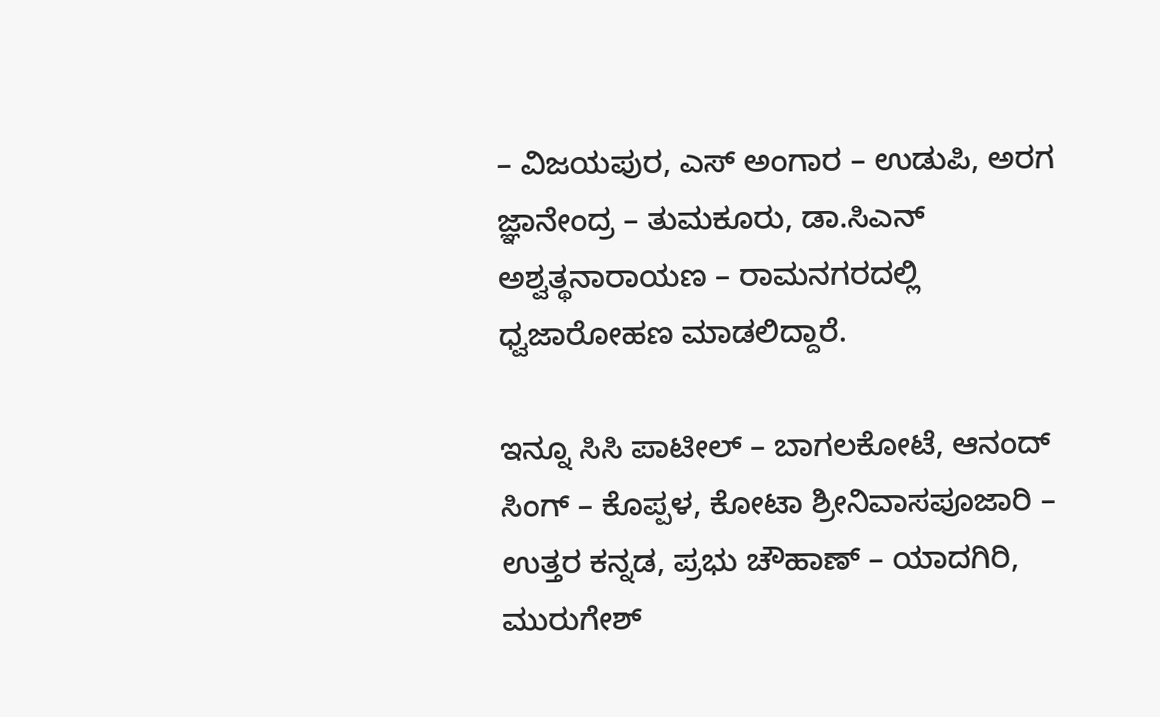– ವಿಜಯಪುರ, ಎಸ್ ಅಂಗಾರ – ಉಡುಪಿ, ಅರಗ ಜ್ಞಾನೇಂದ್ರ – ತುಮಕೂರು, ಡಾ.ಸಿಎನ್ ಅಶ್ವತ್ಥನಾರಾಯಣ – ರಾಮನಗರದಲ್ಲಿ ಧ್ವಜಾರೋಹಣ ಮಾಡಲಿದ್ದಾರೆ.

ಇನ್ನೂ ಸಿಸಿ ಪಾಟೀಲ್ – ಬಾಗಲಕೋಟೆ, ಆನಂದ್ ಸಿಂಗ್ – ಕೊಪ್ಪಳ, ಕೋಟಾ ಶ್ರೀನಿವಾಸಪೂಜಾರಿ – ಉತ್ತರ ಕನ್ನಡ, ಪ್ರಭು ಚೌಹಾಣ್ – ಯಾದಗಿರಿ, ಮುರುಗೇಶ್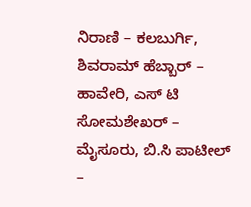ನಿರಾಣಿ – ಕಲಬುರ್ಗಿ, ಶಿವರಾಮ್ ಹೆಬ್ಬಾರ್ – ಹಾವೇರಿ, ಎಸ್ ಟಿ ಸೋಮಶೇಖರ್ – ಮೈಸೂರು, ಬಿ.ಸಿ ಪಾಟೀಲ್ –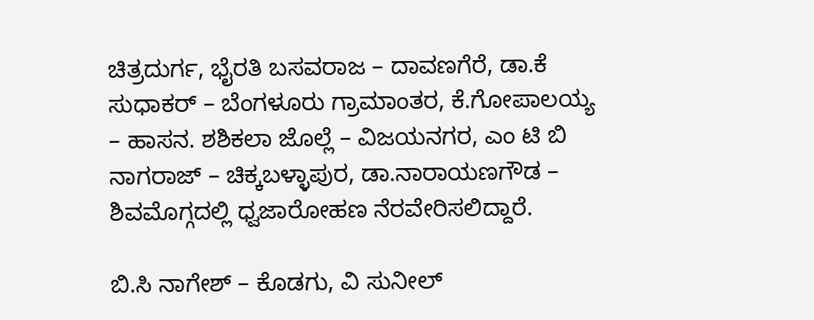ಚಿತ್ರದುರ್ಗ, ಭೈರತಿ ಬಸವರಾಜ – ದಾವಣಗೆರೆ, ಡಾ.ಕೆ ಸುಧಾಕರ್ – ಬೆಂಗಳೂರು ಗ್ರಾಮಾಂತರ, ಕೆ.ಗೋಪಾಲಯ್ಯ – ಹಾಸನ. ಶಶಿಕಲಾ ಜೊಲ್ಲೆ – ವಿಜಯನಗರ, ಎಂ ಟಿ ಬಿ ನಾಗರಾಜ್ – ಚಿಕ್ಕಬಳ್ಳಾಪುರ, ಡಾ.ನಾರಾಯಣಗೌಡ – ಶಿವಮೊಗ್ಗದಲ್ಲಿ ಧ್ವಜಾರೋಹಣ ನೆರವೇರಿಸಲಿದ್ದಾರೆ.

ಬಿ.ಸಿ ನಾಗೇಶ್ – ಕೊಡಗು, ವಿ ಸುನೀಲ್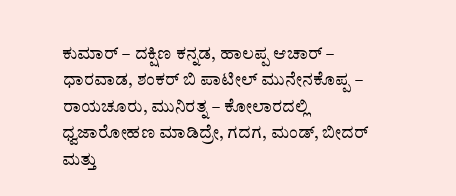ಕುಮಾರ್ – ದಕ್ಷಿಣ ಕನ್ನಡ, ಹಾಲಪ್ಪ ಆಚಾರ್ – ಧಾರವಾಡ, ಶಂಕರ್ ಬಿ ಪಾಟೀಲ್ ಮುನೇನಕೊಪ್ಪ – ರಾಯಚೂರು, ಮುನಿರತ್ನ – ಕೋಲಾರದಲ್ಲಿ ಧ್ವಜಾರೋಹಣ ಮಾಡಿದ್ರೇ, ಗದಗ, ಮಂಡ್, ಬೀದರ್ ಮತ್ತು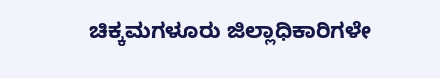ಚಿಕ್ಕಮಗಳೂರು ಜಿಲ್ಲಾಧಿಕಾರಿಗಳೇ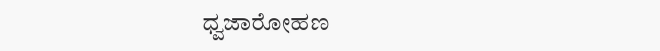ಧ್ವಜಾರೋಹಣ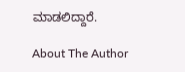ಮಾಡಲಿದ್ದಾರೆ.

About The Author